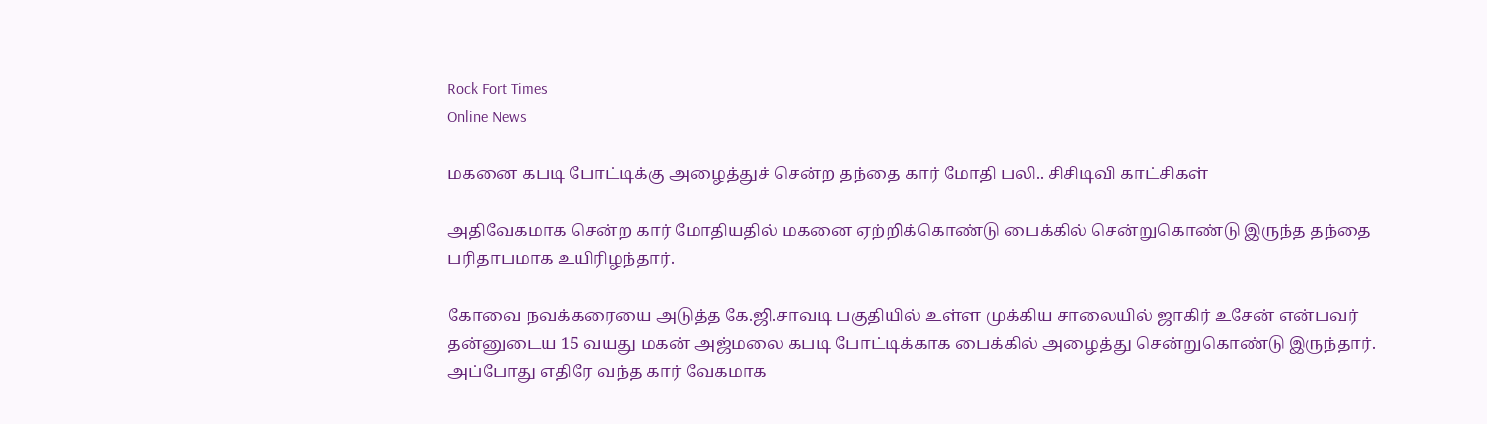Rock Fort Times
Online News

மகனை கபடி போட்டிக்கு அழைத்துச் சென்ற தந்தை கார் மோதி பலி.. சிசிடிவி காட்சிகள்

அதிவேகமாக சென்ற கார் மோதியதில் மகனை ஏற்றிக்கொண்டு பைக்கில் சென்றுகொண்டு இருந்த தந்தை பரிதாபமாக உயிரிழந்தார்.

கோவை நவக்கரையை அடுத்த கே.ஜி.சாவடி பகுதியில் உள்ள முக்கிய சாலையில் ஜாகிர் உசேன் என்பவர் தன்னுடைய 15 வயது மகன் அஜ்மலை கபடி போட்டிக்காக பைக்கில் அழைத்து சென்றுகொண்டு இருந்தார். அப்போது எதிரே வந்த கார் வேகமாக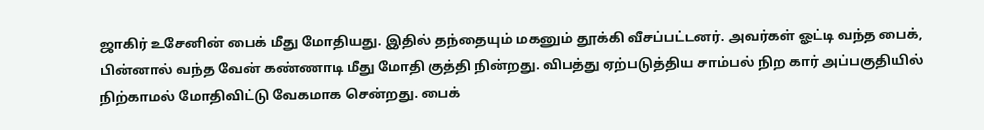ஜாகிர் உசேனின் பைக் மீது மோதியது. இதில் தந்தையும் மகனும் தூக்கி வீசப்பட்டனர். அவர்கள் ஓட்டி வந்த பைக், பின்னால் வந்த வேன் கண்ணாடி மீது மோதி குத்தி நின்றது. விபத்து ஏற்படுத்திய சாம்பல் நிற கார் அப்பகுதியில் நிற்காமல் மோதிவிட்டு வேகமாக சென்றது. பைக்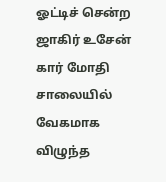ஓட்டிச் சென்ற ஜாகிர் உசேன் கார் மோதி சாலையில் வேகமாக விழுந்த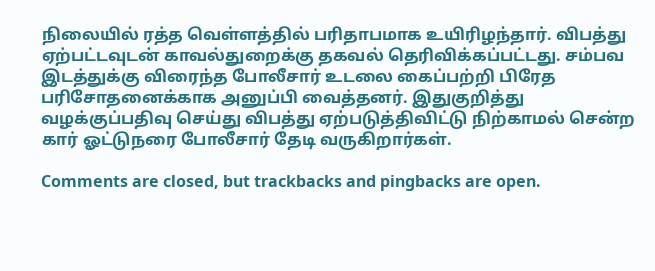நிலையில் ரத்த வெள்ளத்தில் பரிதாபமாக உயிரிழந்தார். விபத்து ஏற்பட்டவுடன் காவல்துறைக்கு தகவல் தெரிவிக்கப்பட்டது. சம்பவ இடத்துக்கு விரைந்த போலீசார் உடலை கைப்பற்றி பிரேத பரிசோதனைக்காக அனுப்பி வைத்தனர். இதுகுறித்து வழக்குப்பதிவு செய்து விபத்து ஏற்படுத்திவிட்டு நிற்காமல் சென்ற கார் ஓட்டுநரை போலீசார் தேடி வருகிறார்கள்.

Comments are closed, but trackbacks and pingbacks are open.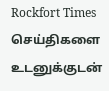Rockfort Times செய்திகளை உடனுக்குடன்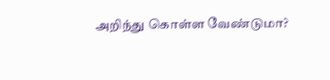அறிந்து கொள்ள வேண்டுமா?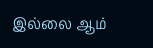இல்லை ஆம்